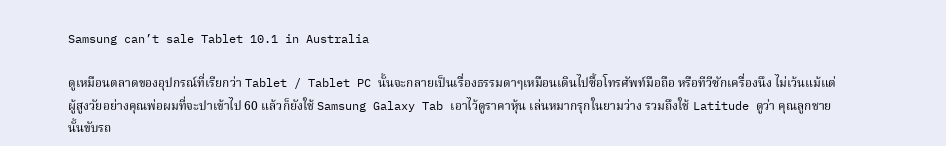Samsung can’t sale Tablet 10.1 in Australia

ดูเหมือนตลาดของอุปกรณ์ที่เรียกว่า Tablet / Tablet PC นั้นจะกลายเป็นเรื่องธรรมดาๆเหมือนเดินไปซื้อโทรศัพท์มือถือ หรือทีวีซักเครื่องนึง ไม่เว้นแม้แต่ผู้สูงวัยอย่างคุณพ่อผมที่จะปาเข้าไป 60 แล้วก็ยังใช้ Samsung Galaxy Tab เอาไว้ดูราคาหุ้น เล่นหมากรุกในยามว่าง รวมถึงใช้ Latitude ดูว่า คุณลูกชายนั้นขับรถ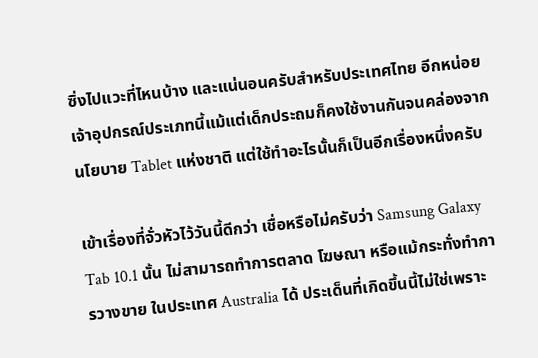ซิ่งไปแวะที่ไหนบ้าง และแน่นอนครับสำหรับประเทศไทย อีกหน่อยเจ้าอุปกรณ์ประเภทนี้แม้แต่เด็กประถมก็คงใช้งานกันจนคล่องจากนโยบาย Tablet แห่งชาติ แต่ใช้ทำอะไรนั้นก็เป็นอีกเรื่องหนึ่งครับ

เข้าเรื่องที่จั่วหัวไว้วันนี้ดีกว่า เชื่อหรือไม่ครับว่า Samsung Galaxy Tab 10.1 นั้น ไม่สามารถทำการตลาด โฆษณา หรือแม้กระทั่งทำการวางขาย ในประเทศ Australia ได้ ประเด็นที่เกิดขึ้นนี้ไม่ใช่เพราะ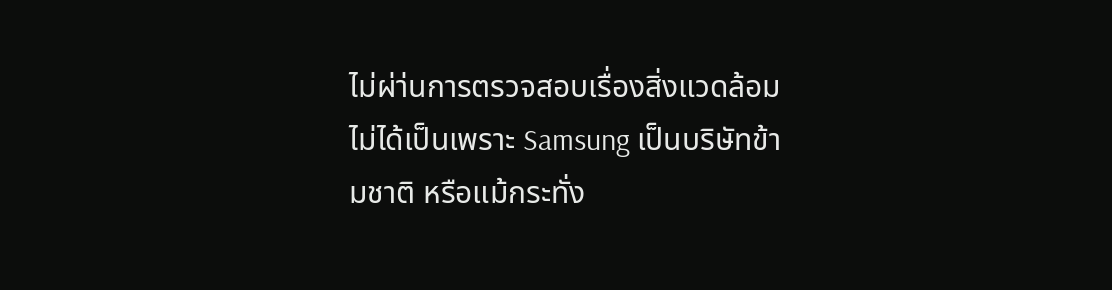ไม่ผ่า่นการตรวจสอบเรื่องสิ่งแวดล้อม ไม่ได้เป็นเพราะ Samsung เป็นบริษัทข้ามชาติ หรือแม้กระทั่ง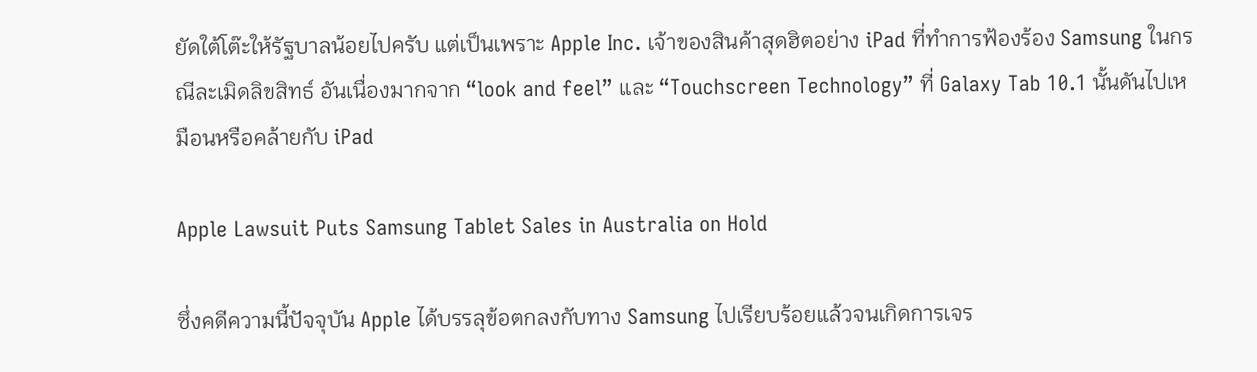ยัดใต้โต๊ะให้รัฐบาลน้อยไปครับ แต่เป็นเพราะ Apple Inc. เจ้าของสินค้าสุดฮิตอย่าง iPad ที่ทำการฟ้องร้อง Samsung ในกรณีละเมิดลิขสิทธ์ อันเนื่องมากจาก “look and feel” และ “Touchscreen Technology” ที่ Galaxy Tab 10.1 นั้นดันไปเหมือนหรือคล้ายกับ iPad

Apple Lawsuit Puts Samsung Tablet Sales in Australia on Hold

ซึ่งคดีความนี้ปัจจุบัน Apple ได้บรรลุข้อตกลงกับทาง Samsung ไปเรียบร้อยแล้วจนเกิดการเจร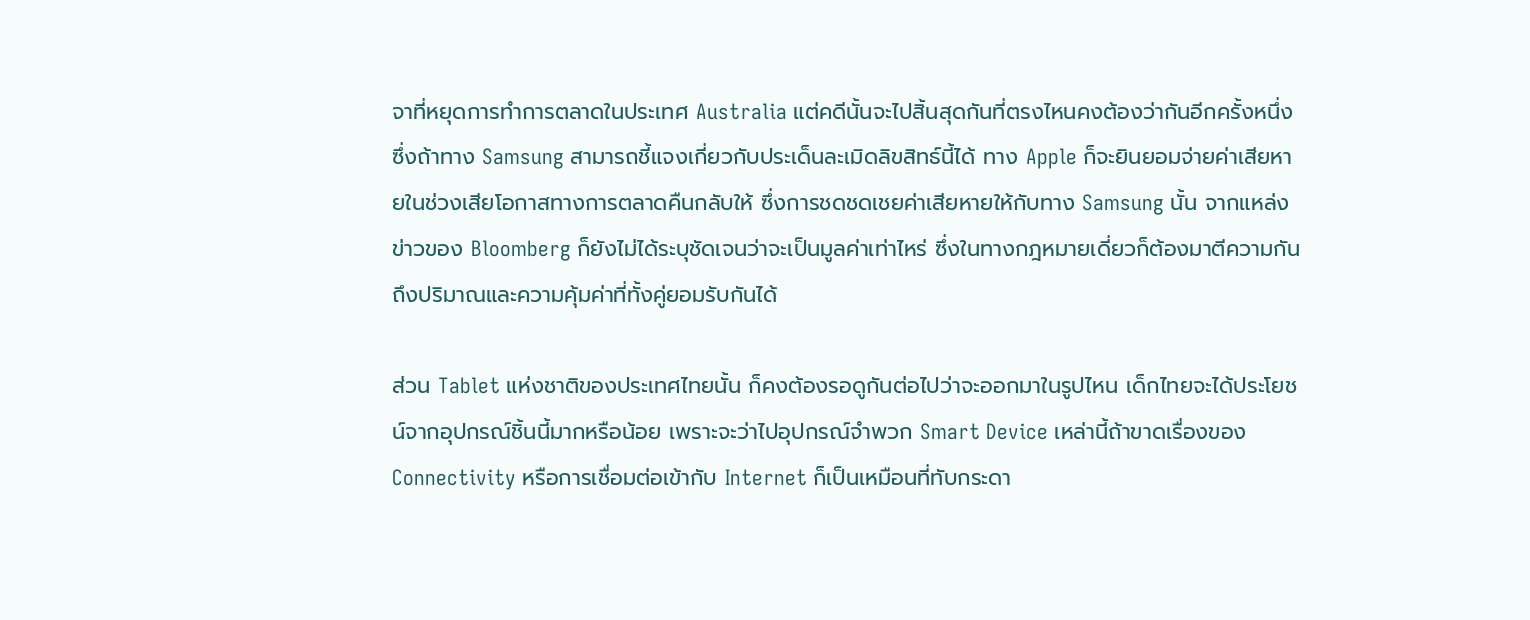จาที่หยุดการทำการตลาดในประเทศ Australia แต่คดีนั้นจะไปสิ้นสุดกันที่ตรงไหนคงต้องว่ากันอีกครั้งหนึ่ง ซึ่งถ้าทาง Samsung สามารถชี้แจงเกี่ยวกับประเด็นละเมิดลิขสิทธ์นี้ได้ ทาง Apple ก็จะยินยอมจ่ายค่าเสียหายในช่วงเสียโอกาสทางการตลาดคืนกลับให้ ซึ่งการชดชดเชยค่าเสียหายให้กับทาง Samsung นั้น จากแหล่งข่าวของ Bloomberg ก็ยังไม่ได้ระบุชัดเจนว่าจะเป็นมูลค่าเท่าไหร่ ซึ่งในทางกฎหมายเดี่ยวก็ต้องมาตีความกันถึงปริมาณและความคุ้มค่าที่ทั้งคู่ยอมรับกันได้

ส่วน Tablet แห่งชาติของประเทศไทยนั้น ก็คงต้องรอดูกันต่อไปว่าจะออกมาในรูปไหน เด็กไทยจะได้ประโยชน์จากอุปกรณ์ชิ้นนี้มากหรือน้อย เพราะจะว่าไปอุปกรณ์จำพวก Smart Device เหล่านี้ถ้าขาดเรื่องของ Connectivity หรือการเชื่อมต่อเข้ากับ Internet ก็เป็นเหมือนที่ทับกระดา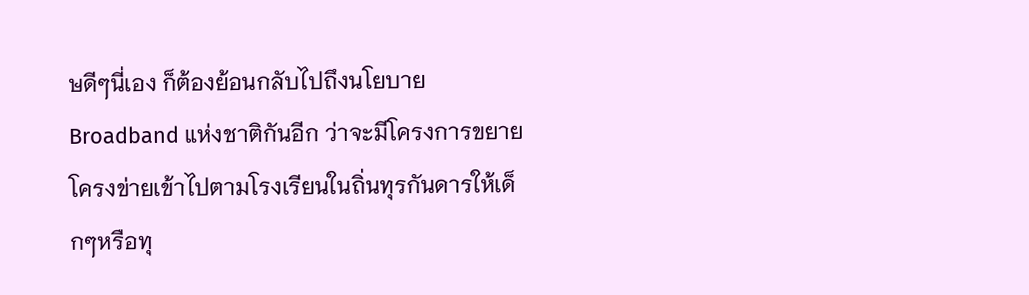ษดีๆนี่เอง ก็ต้องย้อนกลับไปถึงนโยบาย Broadband แห่งชาติกันอีก ว่าจะมีโครงการขยายโครงข่ายเข้าไปตามโรงเรียนในถิ่นทุรกันดารให้เด็กๆหรือทุ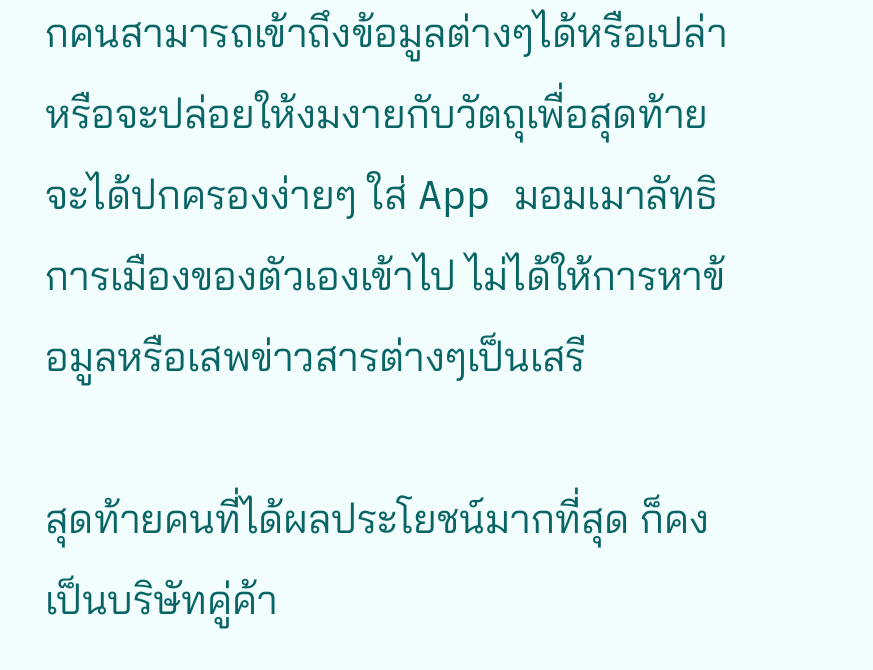กคนสามารถเข้าถึงข้อมูลต่างๆได้หรือเปล่า หรือจะปล่อยให้งมงายกับวัตถุเพื่อสุดท้ายจะได้ปกครองง่ายๆ ใส่ App มอมเมาลัทธิการเมืองของตัวเองเข้าไป ไม่ได้ให้การหาข้อมูลหรือเสพข่าวสารต่างๆเป็นเสรี

สุดท้ายคนที่ได้ผลประโยชน์มากที่สุด ก็คงเป็นบริษัทคู่ค้า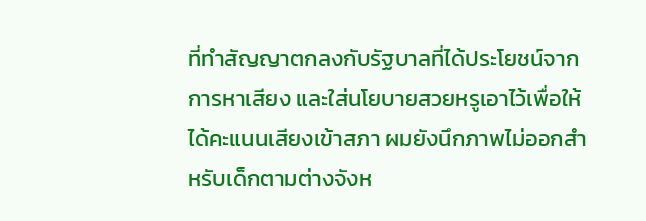ที่ทำสัญญาตกลงกับรัฐบาลที่ได้ประโยชน์จากการหาเสียง และใส่นโยบายสวยหรูเอาไว้เพื่อให้ได้คะแนนเสียงเข้าสภา ผมยังนึกภาพไม่ออกสำหรับเด็กตามต่างจังห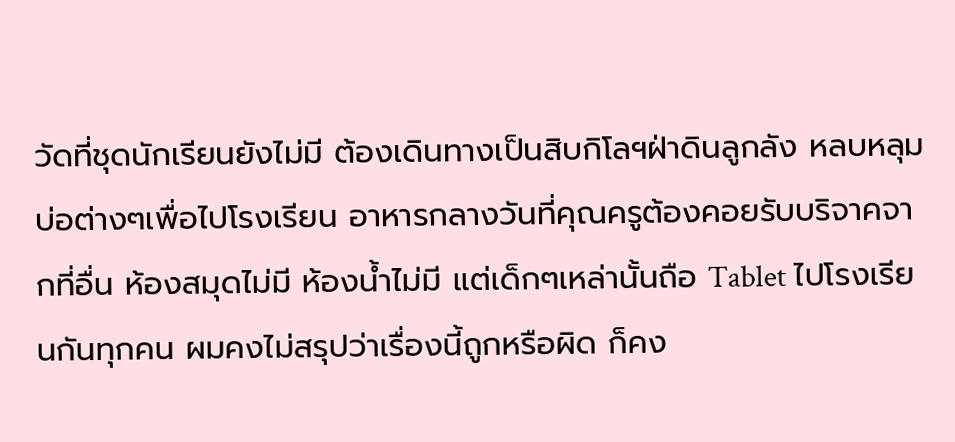วัดที่ชุดนักเรียนยังไม่มี ต้องเดินทางเป็นสิบกิโลฯฝ่าดินลูกลัง หลบหลุมบ่อต่างๆเพื่อไปโรงเรียน อาหารกลางวันที่คุณครูต้องคอยรับบริจาคจากที่อื่น ห้องสมุดไม่มี ห้องน้ำไม่มี แต่เด็กๆเหล่านั้นถือ Tablet ไปโรงเรียนกันทุกคน ผมคงไม่สรุปว่าเรื่องนี้ถูกหรือผิด ก็คง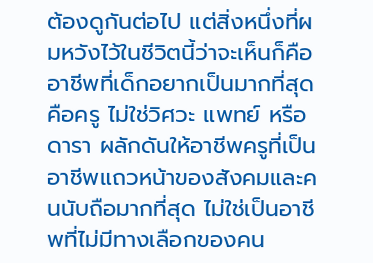ต้องดูกันต่อไป แต่สิ่งหนึ่งที่ผมหวังไว้ในชีวิตนี้ว่าจะเห็นก็คือ อาชีพที่เด็กอยากเป็นมากที่สุดคือครู ไม่ใช่วิศวะ แพทย์ หรือดารา ผลักดันให้อาชีพครูที่เป็นอาชีพแถวหน้าของสังคมและคนนับถือมากที่สุด ไม่ใช่เป็นอาชีพที่ไม่มีทางเลือกของคน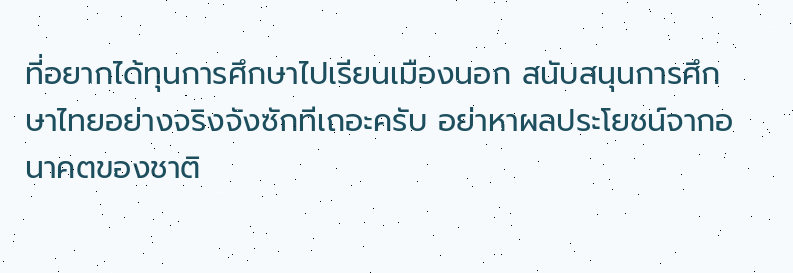ที่อยากได้ทุนการศึกษาไปเรียนเมืองนอก สนับสนุนการศึกษาไทยอย่างจริงจังซักทีเถอะครับ อย่าหาผลประโยชน์จากอนาคตของชาติ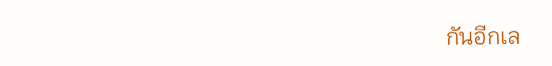กันอีกเล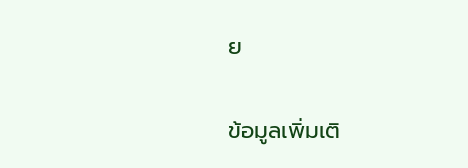ย

ข้อมูลเพิ่มเติ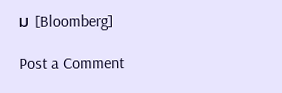ม [Bloomberg]

Post a Comment